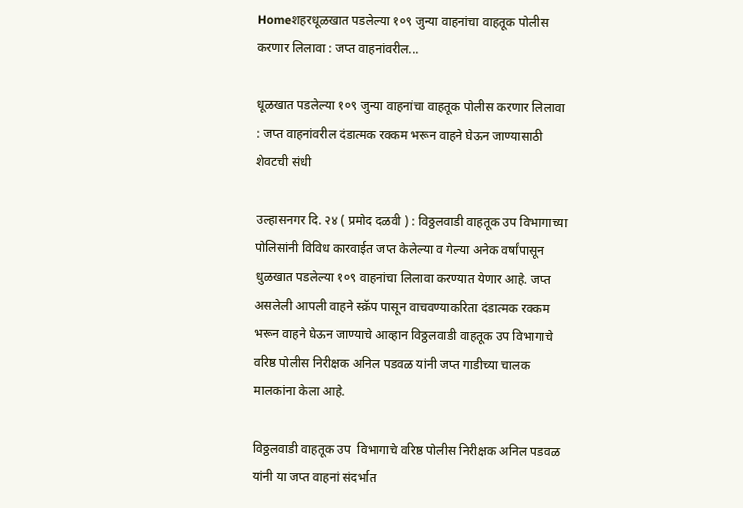Homeशहरधूळखात पडलेल्या १०९ जुन्या वाहनांचा वाहतूक पोलीस करणार लिलावा : जप्त वाहनांवरील...

धूळखात पडलेल्या १०९ जुन्या वाहनांचा वाहतूक पोलीस करणार लिलावा : जप्त वाहनांवरील दंडात्मक रक्कम भरून वाहने घेऊन जाण्यासाठी शेवटची संधी

उल्हासनगर दि. २४ ( प्रमोद दळवी ) : विठ्ठलवाडी वाहतूक उप विभागाच्या पोलिसांनी विविध कारवाईत जप्त केलेल्या व गेल्या अनेक वर्षांपासून धुळखात पडलेल्या १०९ वाहनांचा लिलावा करण्यात येणार आहे. जप्त असलेली आपली वाहने स्क्रॅप पासून वाचवण्याकरिता दंडात्मक रक्कम भरून वाहने घेऊन जाण्याचे आव्हान विठ्ठलवाडी वाहतूक उप विभागाचे वरिष्ठ पोलीस निरीक्षक अनिल पडवळ यांनी जप्त गाडीच्या चालक मालकांना केला आहे.

विठ्ठलवाडी वाहतूक उप  विभागाचे वरिष्ठ पोलीस निरीक्षक अनिल पडवळ यांनी या जप्त वाहनां संदर्भात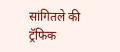सांगितले की ट्रॅफिक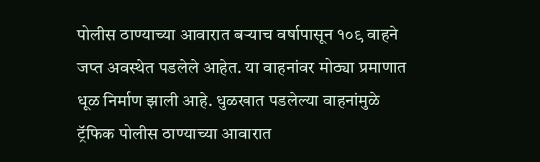पोलीस ठाण्याच्या आवारात बऱ्याच वर्षापासून १०९ वाहने जप्त अवस्थेत पडलेले आहेत. या वाहनांवर मोठ्या प्रमाणात धूळ निर्माण झाली आहे. धुळखात पडलेल्या वाहनांमुळे ट्रॅफिक पोलीस ठाण्याच्या आवारात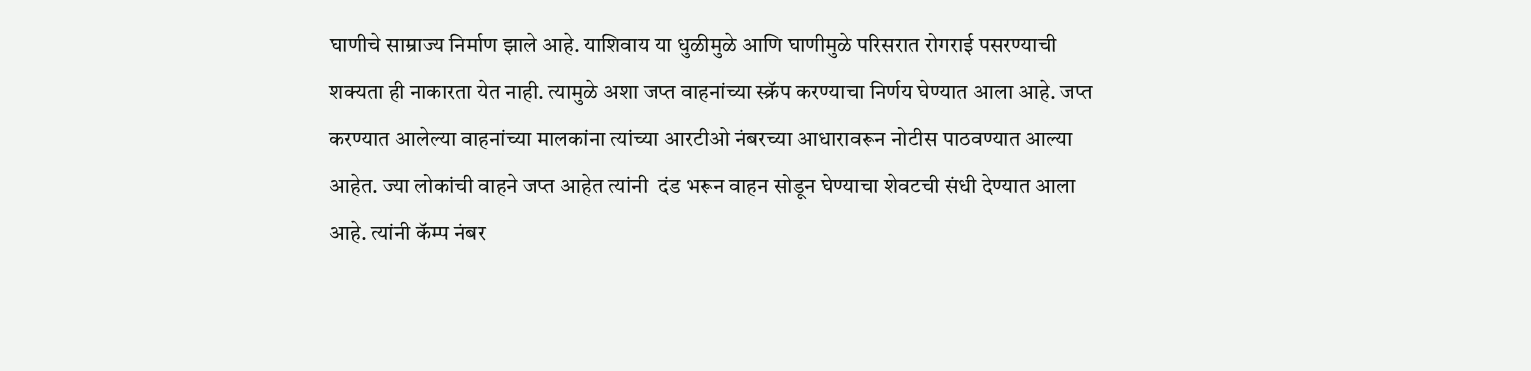घाणीचे साम्राज्य निर्माण झाले आहे. याशिवाय या धुळीमुळे आणि घाणीमुळे परिसरात रोगराई पसरण्याची शक्यता ही नाकारता येत नाही. त्यामुळे अशा जप्त वाहनांच्या स्क्रॅप करण्याचा निर्णय घेण्यात आला आहे. जप्त करण्यात आलेल्या वाहनांच्या मालकांना त्यांच्या आरटीओ नंबरच्या आधारावरून नोटीस पाठवण्यात आल्या आहेत. ज्या लोकांची वाहने जप्त आहेत त्यांनी  दंड भरून वाहन सोडून घेण्याचा शेवटची संधी देण्यात आला आहे. त्यांनी कॅम्प नंबर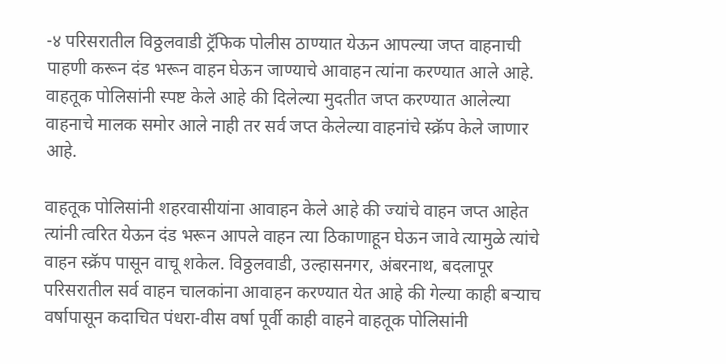-४ परिसरातील विठ्ठलवाडी ट्रॅफिक पोलीस ठाण्यात येऊन आपल्या जप्त वाहनाची पाहणी करून दंड भरून वाहन घेऊन जाण्याचे आवाहन त्यांना करण्यात आले आहे. वाहतूक पोलिसांनी स्पष्ट केले आहे की दिलेल्या मुदतीत जप्त करण्यात आलेल्या वाहनाचे मालक समोर आले नाही तर सर्व जप्त केलेल्या वाहनांचे स्क्रॅप केले जाणार आहे.

वाहतूक पोलिसांनी शहरवासीयांना आवाहन केले आहे की ज्यांचे वाहन जप्त आहेत त्यांनी त्वरित येऊन दंड भरून आपले वाहन त्या ठिकाणाहून घेऊन जावे त्यामुळे त्यांचे वाहन स्क्रॅप पासून वाचू शकेल. विठ्ठलवाडी, उल्हासनगर, अंबरनाथ, बदलापूर परिसरातील सर्व वाहन चालकांना आवाहन करण्यात येत आहे की गेल्या काही बऱ्याच वर्षापासून कदाचित पंधरा-वीस वर्षा पूर्वी काही वाहने वाहतूक पोलिसांनी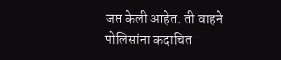जप्त केली आहेत. ती वाहने पोलिसांना कदाचित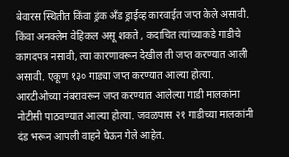बेवारस स्थितीत किंवा ड्रंक अँड ड्राईव्ह कारवाईत जप्त केले असावी. किंवा अनक्लेम वेहिकल असू शकते , कदाचित त्यांच्याकडे गाडीचे कागदपत्र नसावी, त्या कारणावरून देखील ती जप्त करण्यात आली असावी. एकूण १३० गाड्या जप्त करण्यात आल्या होत्या. आरटीओच्या नंबरावरून जप्त करण्यात आलेल्या गाडी मालकांना नोटीसी पाठवण्यात आल्या होत्या. जवळपास २१ गाडीच्या मालकांनी दंड भरून आपली वाहने घेऊन गेले आहेत.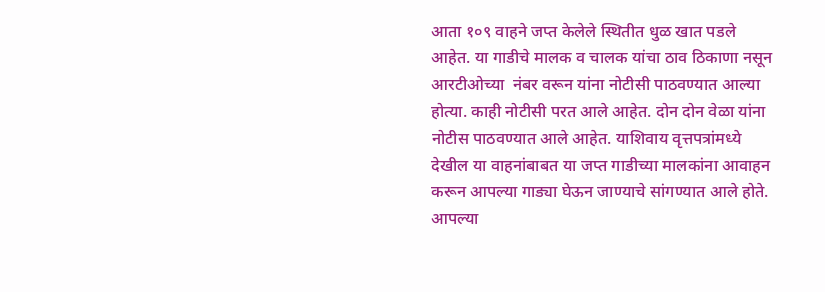आता १०९ वाहने जप्त केलेले स्थितीत धुळ खात पडले आहेत. या गाडीचे मालक व चालक यांचा ठाव ठिकाणा नसून आरटीओच्या  नंबर वरून यांना नोटीसी पाठवण्यात आल्या होत्या. काही नोटीसी परत आले आहेत. दोन दोन वेळा यांना नोटीस पाठवण्यात आले आहेत. याशिवाय वृत्तपत्रांमध्ये देखील या वाहनांबाबत या जप्त गाडीच्या मालकांना आवाहन करून आपल्या गाड्या घेऊन जाण्याचे सांगण्यात आले होते. आपल्या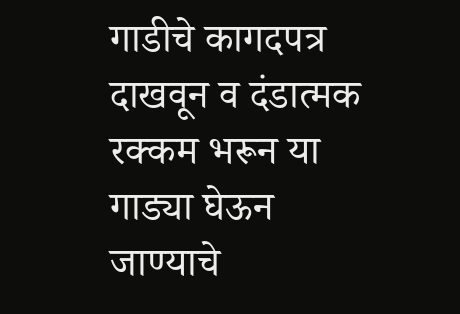गाडीचे कागदपत्र दाखवून व दंडात्मक रक्कम भरून या गाड्या घेऊन जाण्याचे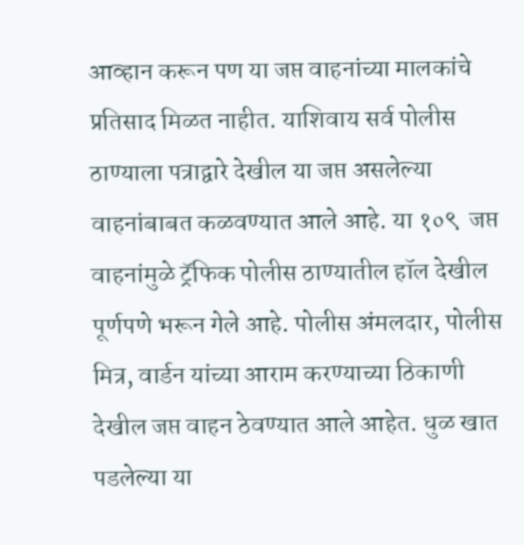आव्हान करून पण या जप्त वाहनांच्या मालकांचे प्रतिसाद मिळत नाहीत. याशिवाय सर्व पोलीस ठाण्याला पत्राद्वारे देखील या जप्त असलेल्या वाहनांबाबत कळवण्यात आले आहे. या १०९  जप्त वाहनांमुळे ट्रॅफिक पोलीस ठाण्यातील हॉल देखील पूर्णपणे भरून गेले आहे. पोलीस अंमलदार, पोलीस मित्र, वार्डन यांच्या आराम करण्याच्या ठिकाणी देखील जप्त वाहन ठेवण्यात आले आहेत. धुळ खात पडलेल्या या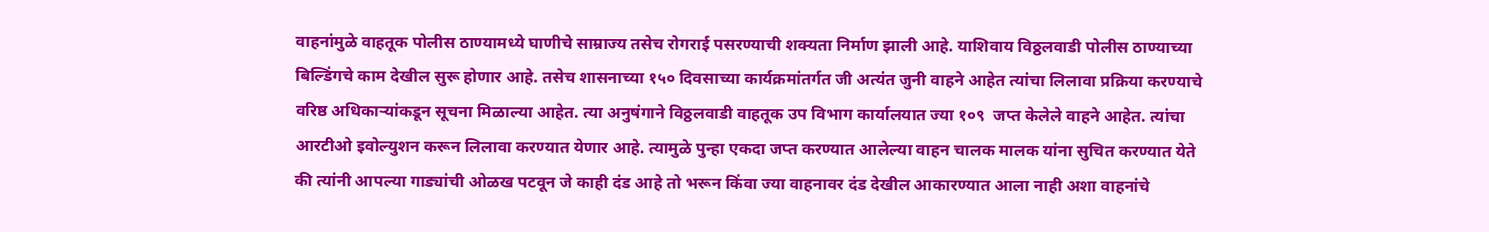वाहनांमुळे वाहतूक पोलीस ठाण्यामध्ये घाणीचे साम्राज्य तसेच रोगराई पसरण्याची शक्यता निर्माण झाली आहे. याशिवाय विठ्ठलवाडी पोलीस ठाण्याच्या बिल्डिंगचे काम देखील सुरू होणार आहे. तसेच शासनाच्या १५० दिवसाच्या कार्यक्रमांतर्गत जी अत्यंत जुनी वाहने आहेत त्यांचा लिलावा प्रक्रिया करण्याचे वरिष्ठ अधिकाऱ्यांकडून सूचना मिळाल्या आहेत. त्या अनुषंगाने विठ्ठलवाडी वाहतूक उप विभाग कार्यालयात ज्या १०९  जप्त केलेले वाहने आहेत. त्यांचा आरटीओ इवोल्युशन करून लिलावा करण्यात येणार आहे. त्यामुळे पुन्हा एकदा जप्त करण्यात आलेल्या वाहन चालक मालक यांना सुचित करण्यात येते की त्यांनी आपल्या गाड्यांची ओळख पटवून जे काही दंड आहे तो भरून किंवा ज्या वाहनावर दंड देखील आकारण्यात आला नाही अशा वाहनांचे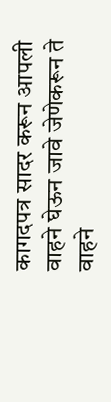कागदपत्र सादर करून आपली वाहने घेऊन जावे जेणेकरून ते वाहने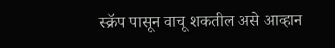स्क्रॅप पासून वाचू शकतील असे आव्हान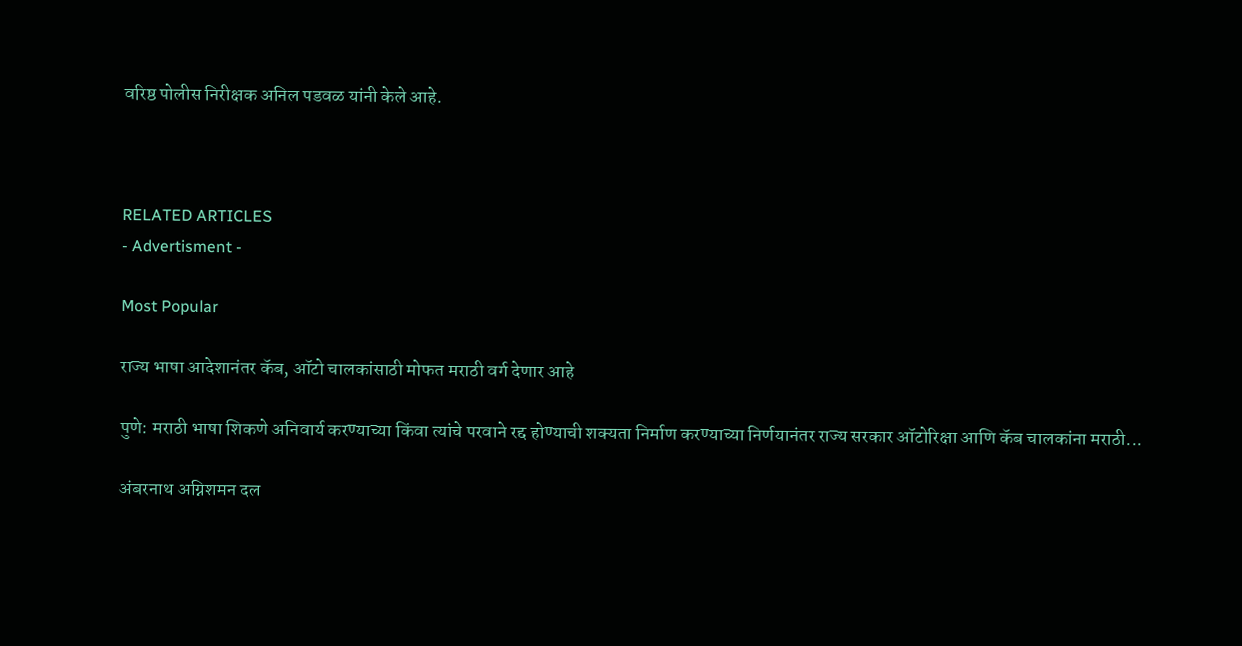वरिष्ठ पोलीस निरीक्षक अनिल पडवळ यांनी केले आहे.



RELATED ARTICLES
- Advertisment -

Most Popular

राज्य भाषा आदेशानंतर कॅब, ऑटो चालकांसाठी मोफत मराठी वर्ग देणार आहे

पुणे: मराठी भाषा शिकणे अनिवार्य करण्याच्या किंवा त्यांचे परवाने रद्द होण्याची शक्यता निर्माण करण्याच्या निर्णयानंतर राज्य सरकार ऑटोरिक्षा आणि कॅब चालकांना मराठी...

अंबरनाथ अग्निशमन दल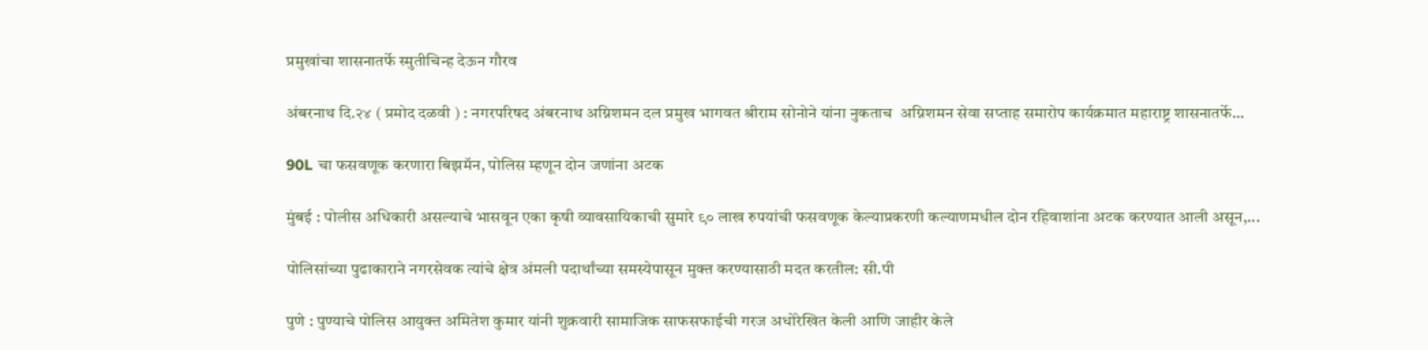प्रमुखांचा शासनातर्फे स्मुतीचिन्ह देऊन गौरव

अंबरनाथ दि.२४ ( प्रमोद दळवी ) : नगरपरिषद अंबरनाथ अग्निशमन दल प्रमुख भागवत श्रीराम सोनोने यांना नुकताच  अग्निशमन सेवा सप्ताह समारोप कार्यक्रमात महाराष्ट्र शासनातर्फे...

90L चा फसवणूक करणारा बिझमॅन, पोलिस म्हणून दोन जणांना अटक

मुंबई : पोलीस अधिकारी असल्याचे भासवून एका कृषी व्यावसायिकाची सुमारे ९० लाख रुपयांची फसवणूक केल्याप्रकरणी कल्याणमधील दोन रहिवाशांना अटक करण्यात आली असून,...

पोलिसांच्या पुढाकाराने नगरसेवक त्यांचे क्षेत्र अंमली पदार्थांच्या समस्येपासून मुक्त करण्यासाठी मदत करतील: सी.पी

पुणे : पुण्याचे पोलिस आयुक्त अमितेश कुमार यांनी शुक्रवारी सामाजिक साफसफाईची गरज अधोरेखित केली आणि जाहीर केले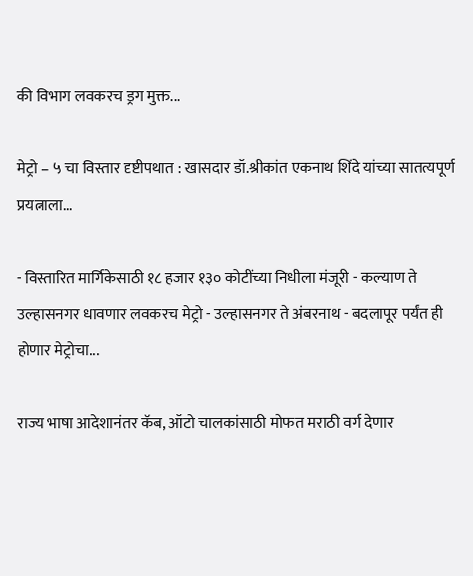की विभाग लवकरच ड्रग मुक्त...

मेट्रो – ५ चा विस्तार दृष्टीपथात : खासदार डॉ.श्रीकांत एकनाथ शिंदे यांच्या सातत्यपूर्ण प्रयत्नाला...

- विस्तारित मार्गिकेसाठी १८ हजार १३० कोटींच्या निधीला मंजूरी - कल्याण ते उल्हासनगर धावणार लवकरच मेट्रो - उल्हासनगर ते अंबरनाथ - बदलापूर पर्यंत ही होणार मेट्रोचा...

राज्य भाषा आदेशानंतर कॅब, ऑटो चालकांसाठी मोफत मराठी वर्ग देणार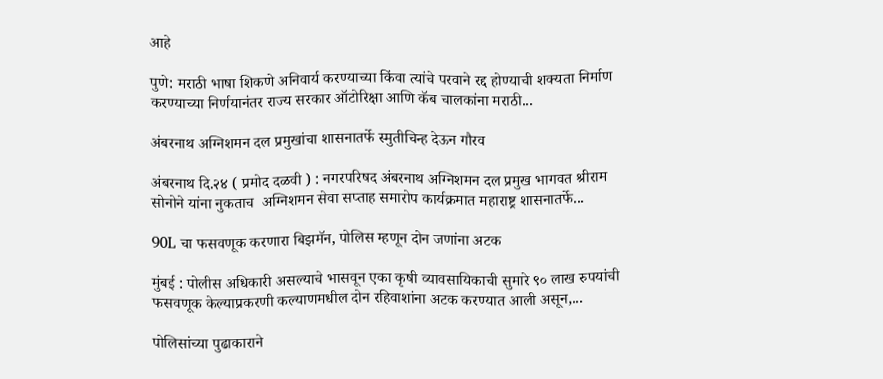आहे

पुणे: मराठी भाषा शिकणे अनिवार्य करण्याच्या किंवा त्यांचे परवाने रद्द होण्याची शक्यता निर्माण करण्याच्या निर्णयानंतर राज्य सरकार ऑटोरिक्षा आणि कॅब चालकांना मराठी...

अंबरनाथ अग्निशमन दल प्रमुखांचा शासनातर्फे स्मुतीचिन्ह देऊन गौरव

अंबरनाथ दि.२४ ( प्रमोद दळवी ) : नगरपरिषद अंबरनाथ अग्निशमन दल प्रमुख भागवत श्रीराम सोनोने यांना नुकताच  अग्निशमन सेवा सप्ताह समारोप कार्यक्रमात महाराष्ट्र शासनातर्फे...

90L चा फसवणूक करणारा बिझमॅन, पोलिस म्हणून दोन जणांना अटक

मुंबई : पोलीस अधिकारी असल्याचे भासवून एका कृषी व्यावसायिकाची सुमारे ९० लाख रुपयांची फसवणूक केल्याप्रकरणी कल्याणमधील दोन रहिवाशांना अटक करण्यात आली असून,...

पोलिसांच्या पुढाकाराने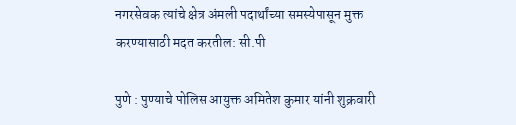नगरसेवक त्यांचे क्षेत्र अंमली पदार्थांच्या समस्येपासून मुक्त करण्यासाठी मदत करतील: सी.पी

पुणे : पुण्याचे पोलिस आयुक्त अमितेश कुमार यांनी शुक्रवारी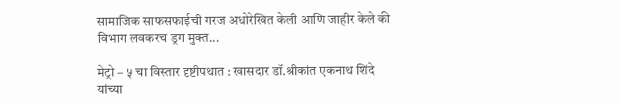सामाजिक साफसफाईची गरज अधोरेखित केली आणि जाहीर केले की विभाग लवकरच ड्रग मुक्त...

मेट्रो – ५ चा विस्तार दृष्टीपथात : खासदार डॉ.श्रीकांत एकनाथ शिंदे यांच्या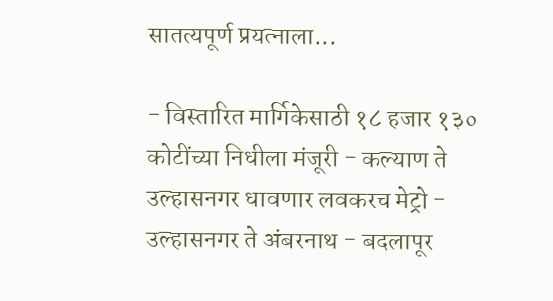सातत्यपूर्ण प्रयत्नाला...

- विस्तारित मार्गिकेसाठी १८ हजार १३० कोटींच्या निधीला मंजूरी - कल्याण ते उल्हासनगर धावणार लवकरच मेट्रो - उल्हासनगर ते अंबरनाथ - बदलापूर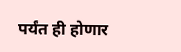पर्यंत ही होणार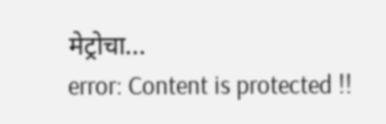मेट्रोचा...
error: Content is protected !!